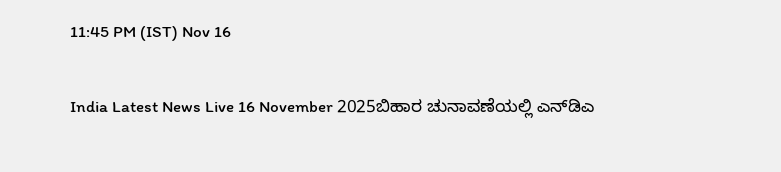11:45 PM (IST) Nov 16

India Latest News Live 16 November 2025ಬಿಹಾರ ಚುನಾವಣೆಯಲ್ಲಿ ಎನ್‌ಡಿಎ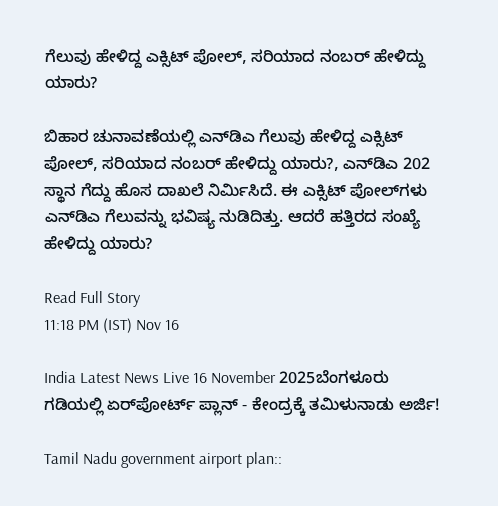ಗೆಲುವು ಹೇಳಿದ್ದ ಎಕ್ಸಿಟ್ ಪೋಲ್, ಸರಿಯಾದ ನಂಬರ್ ಹೇಳಿದ್ದು ಯಾರು?

ಬಿಹಾರ ಚುನಾವಣೆಯಲ್ಲಿ ಎನ್‌ಡಿಎ ಗೆಲುವು ಹೇಳಿದ್ದ ಎಕ್ಸಿಟ್ ಪೋಲ್, ಸರಿಯಾದ ನಂಬರ್ ಹೇಳಿದ್ದು ಯಾರು?, ಎನ್‌ಡಿಎ 202 ಸ್ಥಾನ ಗೆದ್ದು ಹೊಸ ದಾಖಲೆ ನಿರ್ಮಿಸಿದೆ. ಈ ಎಕ್ಸಿಟ್ ಪೋಲ್‌ಗಳು ಎನ್‌ಡಿಎ ಗೆಲುವನ್ನು ಭವಿಷ್ಯ ನುಡಿದಿತ್ತು. ಆದರೆ ಹತ್ತಿರದ ಸಂಖ್ಯೆ ಹೇಳಿದ್ದು ಯಾರು?

Read Full Story
11:18 PM (IST) Nov 16

India Latest News Live 16 November 2025ಬೆಂಗಳೂರು ಗಡಿಯಲ್ಲಿ ಏರ್‌ಪೋರ್ಟ್ ಪ್ಲಾನ್ - ಕೇಂದ್ರಕ್ಕೆ ತಮಿಳುನಾಡು ಅರ್ಜಿ!

Tamil Nadu government airport plan::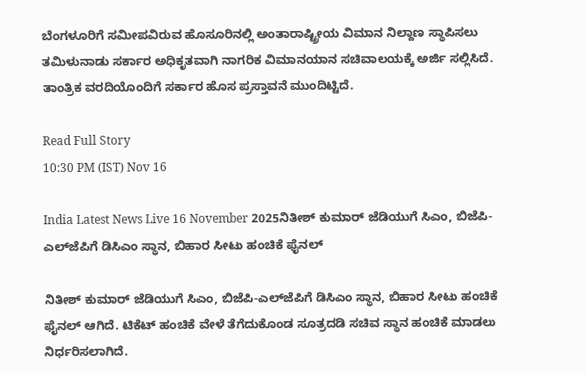ಬೆಂಗಳೂರಿಗೆ ಸಮೀಪವಿರುವ ಹೊಸೂರಿನಲ್ಲಿ ಅಂತಾರಾಷ್ಟ್ರೀಯ ವಿಮಾನ ನಿಲ್ದಾಣ ಸ್ಥಾಪಿಸಲು ತಮಿಳುನಾಡು ಸರ್ಕಾರ ಅಧಿಕೃತವಾಗಿ ನಾಗರಿಕ ವಿಮಾನಯಾನ ಸಚಿವಾಲಯಕ್ಕೆ ಅರ್ಜಿ ಸಲ್ಲಿಸಿದೆ. ತಾಂತ್ರಿಕ ವರದಿಯೊಂದಿಗೆ ಸರ್ಕಾರ ಹೊಸ ಪ್ರಸ್ತಾವನೆ ಮುಂದಿಟ್ಟಿದೆ.

Read Full Story
10:30 PM (IST) Nov 16

India Latest News Live 16 November 2025ನಿತೀಶ್ ಕುಮಾರ್ ಜೆಡಿಯುಗೆ ಸಿಎಂ, ಬಿಜೆಪಿ-ಎಲ್‌ಜೆಪಿಗೆ ಡಿಸಿಎಂ ಸ್ಥಾನ, ಬಿಹಾರ ಸೀಟು ಹಂಚಿಕೆ ಫೈನಲ್

ನಿತೀಶ್ ಕುಮಾರ್ ಜೆಡಿಯುಗೆ ಸಿಎಂ, ಬಿಜೆಪಿ-ಎಲ್‌ಜೆಪಿಗೆ ಡಿಸಿಎಂ ಸ್ಥಾನ, ಬಿಹಾರ ಸೀಟು ಹಂಚಿಕೆ ಫೈನಲ್ ಆಗಿದೆ. ಟಿಕೆಟ್ ಹಂಚಿಕೆ ವೇಳೆ ತೆಗೆದುಕೊಂಡ ಸೂತ್ರದಡಿ ಸಚಿವ ಸ್ಥಾನ ಹಂಚಿಕೆ ಮಾಡಲು ನಿರ್ಧರಿಸಲಾಗಿದೆ.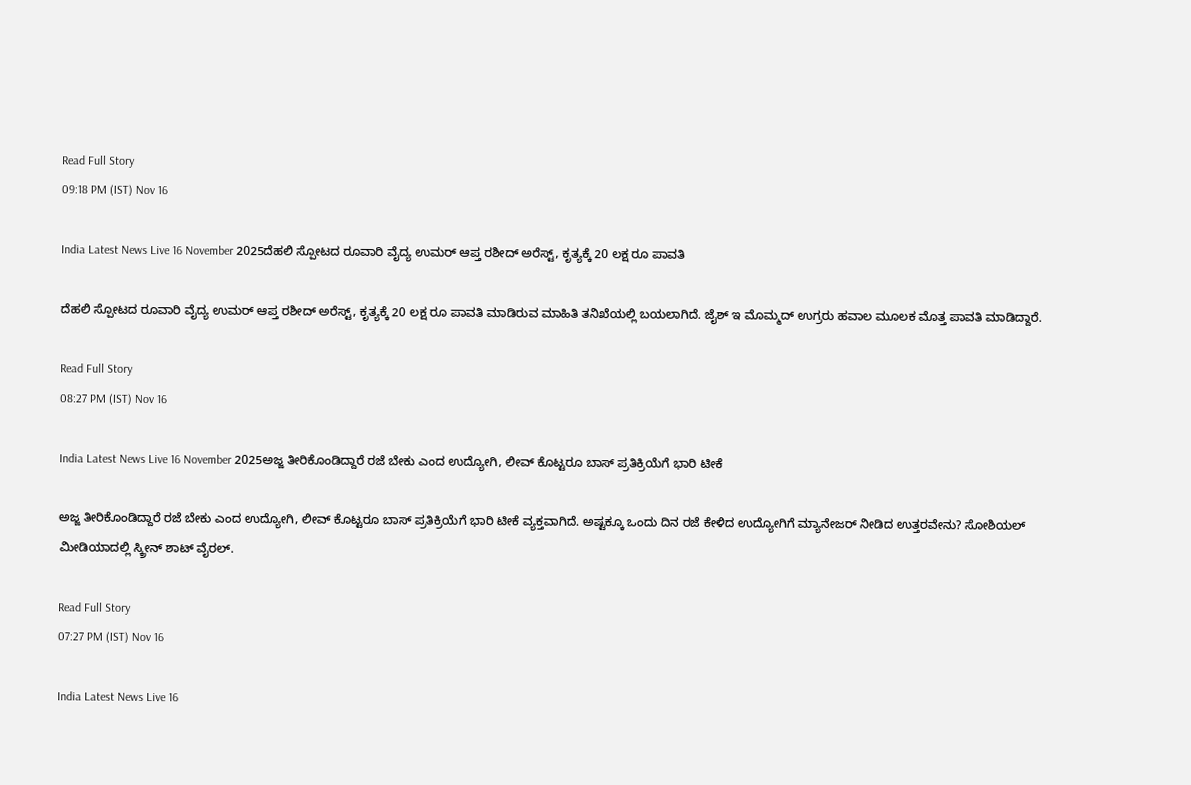Read Full Story
09:18 PM (IST) Nov 16

India Latest News Live 16 November 2025ದೆಹಲಿ ಸ್ಪೋಟದ ರೂವಾರಿ ವೈದ್ಯ ಉಮರ್ ಆಪ್ತ ರಶೀದ್ ಅರೆಸ್ಟ್, ಕೃತ್ಯಕ್ಕೆ 20 ಲಕ್ಷ ರೂ ಪಾವತಿ

ದೆಹಲಿ ಸ್ಪೋಟದ ರೂವಾರಿ ವೈದ್ಯ ಉಮರ್ ಆಪ್ತ ರಶೀದ್ ಅರೆಸ್ಟ್, ಕೃತ್ಯಕ್ಕೆ 20 ಲಕ್ಷ ರೂ ಪಾವತಿ ಮಾಡಿರುವ ಮಾಹಿತಿ ತನಿಖೆಯಲ್ಲಿ ಬಯಲಾಗಿದೆ. ಜೈಶ್ ಇ ಮೊಮ್ಮದ್ ಉಗ್ರರು ಹವಾಲ ಮೂಲಕ ಮೊತ್ತ ಪಾವತಿ ಮಾಡಿದ್ದಾರೆ.

Read Full Story
08:27 PM (IST) Nov 16

India Latest News Live 16 November 2025ಅಜ್ಜ ತೀರಿಕೊಂಡಿದ್ದಾರೆ ರಜೆ ಬೇಕು ಎಂದ ಉದ್ಯೋಗಿ, ಲೀವ್ ಕೊಟ್ಟರೂ ಬಾಸ್ ಪ್ರತಿಕ್ರಿಯೆಗೆ ಭಾರಿ ಟೀಕೆ

ಅಜ್ಜ ತೀರಿಕೊಂಡಿದ್ದಾರೆ ರಜೆ ಬೇಕು ಎಂದ ಉದ್ಯೋಗಿ, ಲೀವ್ ಕೊಟ್ಟರೂ ಬಾಸ್ ಪ್ರತಿಕ್ರಿಯೆಗೆ ಭಾರಿ ಟೀಕೆ ವ್ಯಕ್ತವಾಗಿದೆ. ಅಷ್ಟಕ್ಕೂ ಒಂದು ದಿನ ರಜೆ ಕೇಳಿದ ಉದ್ಯೋಗಿಗೆ ಮ್ಯಾನೇಜರ್ ನೀಡಿದ ಉತ್ತರವೇನು? ಸೋಶಿಯಲ್ ಮೀಡಿಯಾದಲ್ಲಿ ಸ್ಕ್ರೀನ್ ಶಾಟ್ ವೈರಲ್.

Read Full Story
07:27 PM (IST) Nov 16

India Latest News Live 16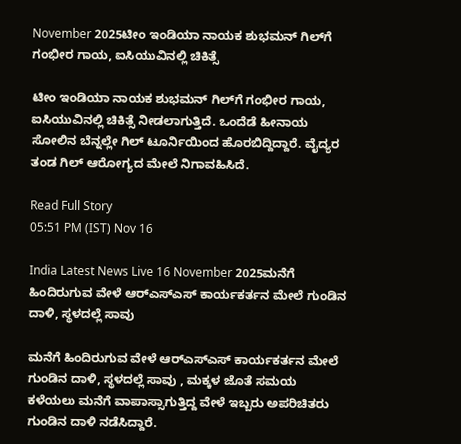November 2025ಟೀಂ ಇಂಡಿಯಾ ನಾಯಕ ಶುಭಮನ್ ಗಿಲ್‌ಗೆ ಗಂಭೀರ ಗಾಯ, ಐಸಿಯುವಿನಲ್ಲಿ ಚಿಕಿತ್ಸೆ

ಟೀಂ ಇಂಡಿಯಾ ನಾಯಕ ಶುಭಮನ್ ಗಿಲ್‌ಗೆ ಗಂಭೀರ ಗಾಯ, ಐಸಿಯುವಿನಲ್ಲಿ ಚಿಕಿತ್ಸೆ ನೀಡಲಾಗುತ್ತಿದೆ. ಒಂದೆಡೆ ಹೀನಾಯ ಸೋಲಿನ ಬೆನ್ನಲ್ಲೇ ಗಿಲ್ ಟೂರ್ನಿಯಿಂದ ಹೊರಬಿದ್ದಿದ್ದಾರೆ. ವೈದ್ಯರ ತಂಡ ಗಿಲ್‌ ಆರೋಗ್ಯದ ಮೇಲೆ ನಿಗಾವಹಿಸಿದೆ.

Read Full Story
05:51 PM (IST) Nov 16

India Latest News Live 16 November 2025ಮನೆಗೆ ಹಿಂದಿರುಗುವ ವೇಳೆ ಆರ್‌ಎಸ್ಎಸ್ ಕಾರ್ಯಕರ್ತನ ಮೇಲೆ ಗುಂಡಿನ ದಾಳಿ, ಸ್ಥಳದಲ್ಲೆ ಸಾವು

ಮನೆಗೆ ಹಿಂದಿರುಗುವ ವೇಳೆ ಆರ್‌ಎಸ್ಎಸ್ ಕಾರ್ಯಕರ್ತನ ಮೇಲೆ ಗುಂಡಿನ ದಾಳಿ, ಸ್ಥಳದಲ್ಲೆ ಸಾವು , ಮಕ್ಕಳ ಜೊತೆ ಸಮಯ ಕಳೆಯಲು ಮನೆಗೆ ವಾಪಾಸ್ಸಾಗುತ್ತಿದ್ದ ವೇಳೆ ಇಬ್ಬರು ಅಪರಿಚಿತರು ಗುಂಡಿನ ದಾಳಿ ನಡೆಸಿದ್ದಾರೆ.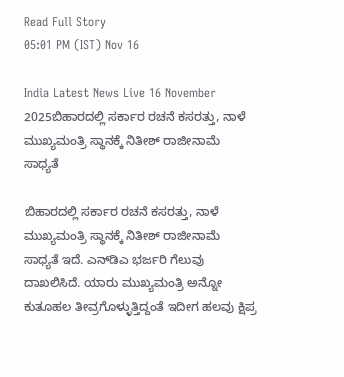Read Full Story
05:01 PM (IST) Nov 16

India Latest News Live 16 November 2025ಬಿಹಾರದಲ್ಲಿ ಸರ್ಕಾರ ರಚನೆ ಕಸರತ್ತು, ನಾಳೆ ಮುಖ್ಯಮಂತ್ರಿ ಸ್ಥಾನಕ್ಕೆ ನಿತೀಶ್ ರಾಜೀನಾಮೆ ಸಾಧ್ಯತೆ

ಬಿಹಾರದಲ್ಲಿ ಸರ್ಕಾರ ರಚನೆ ಕಸರತ್ತು, ನಾಳೆ ಮುಖ್ಯಮಂತ್ರಿ ಸ್ಥಾನಕ್ಕೆ ನಿತೀಶ್ ರಾಜೀನಾಮೆ ಸಾಧ್ಯತೆ ಇದೆ. ಎನ್‌ಡಿಎ ಭರ್ಜರಿ ಗೆಲುವು ದಾಖಲಿಸಿದೆ. ಯಾರು ಮುಖ್ಯಮಂತ್ರಿ ಅನ್ನೋ ಕುತೂಹಲ ತೀವ್ರಗೊಳ್ಳುತ್ತಿದ್ದಂತೆ ಇದೀಗ ಹಲವು ಕ್ಷಿಪ್ರ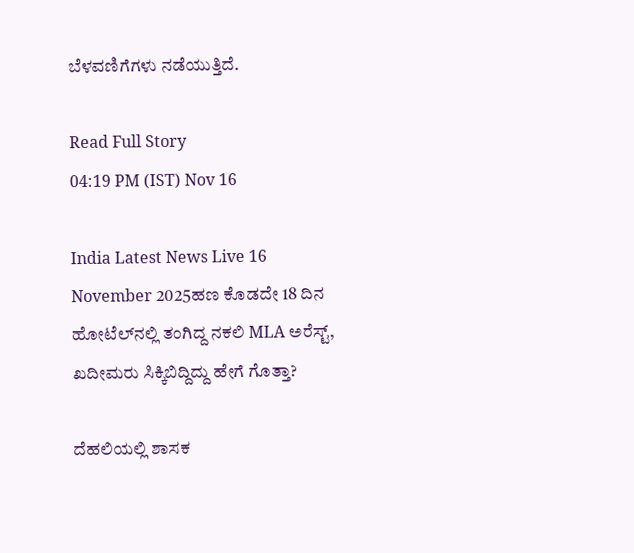ಬೆಳವಣಿಗೆಗಳು ನಡೆಯುತ್ತಿದೆ.

Read Full Story
04:19 PM (IST) Nov 16

India Latest News Live 16 November 2025ಹಣ ಕೊಡದೇ 18 ದಿನ ಹೋಟೆಲ್‌ನಲ್ಲಿ ತಂಗಿದ್ದ ನಕಲಿ MLA ಅರೆಸ್ಟ್, ಖದೀಮರು ಸಿಕ್ಕಿಬಿದ್ದಿದ್ದು ಹೇಗೆ ಗೊತ್ತಾ?

ದೆಹಲಿಯಲ್ಲಿ ಶಾಸಕ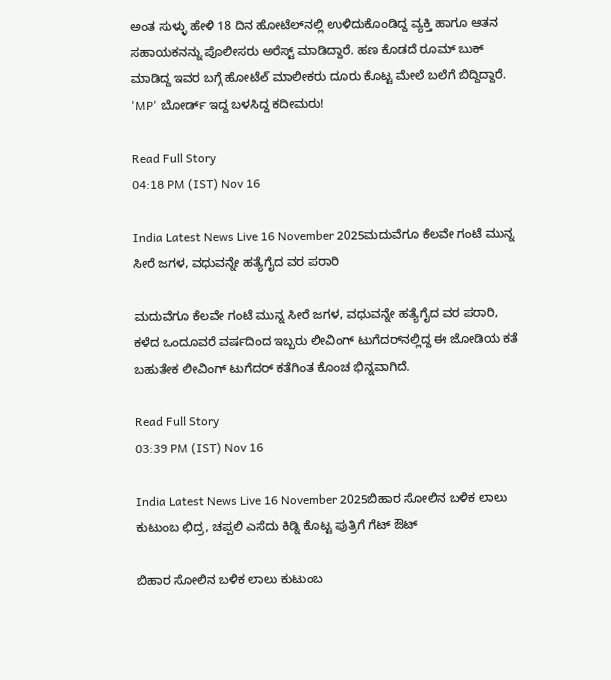ಅಂತ ಸುಳ್ಳು ಹೇಳಿ 18 ದಿನ ಹೋಟೆಲ್‌ನಲ್ಲಿ ಉಳಿದುಕೊಂಡಿದ್ದ ವ್ಯಕ್ತಿ ಹಾಗೂ ಆತನ ಸಹಾಯಕನನ್ನು ಪೊಲೀಸರು ಅರೆಸ್ಟ್ ಮಾಡಿದ್ದಾರೆ. ಹಣ ಕೊಡದೆ ರೂಮ್ ಬುಕ್ ಮಾಡಿದ್ದ ಇವರ ಬಗ್ಗೆ ಹೋಟೆల్ ಮಾಲೀಕರು ದೂರು ಕೊಟ್ಟ ಮೇಲೆ ಬಲೆಗೆ ಬಿದ್ದಿದ್ದಾರೆ. 'MP' ಬೋರ್ಡ್ ಇದ್ದ ಬಳಸಿದ್ದ ಕದೀಮರು!

Read Full Story
04:18 PM (IST) Nov 16

India Latest News Live 16 November 2025ಮದುವೆಗೂ ಕೆಲವೇ ಗಂಟೆ ಮುನ್ನ ಸೀರೆ ಜಗಳ, ವಧುವನ್ನೇ ಹತ್ಯೆಗೈದ ವರ ಪರಾರಿ

ಮದುವೆಗೂ ಕೆಲವೇ ಗಂಟೆ ಮುನ್ನ ಸೀರೆ ಜಗಳ, ವಧುವನ್ನೇ ಹತ್ಯೆಗೈದ ವರ ಪರಾರಿ, ಕಳೆದ ಒಂದೂವರೆ ವರ್ಷದಿಂದ ಇಬ್ಬರು ಲೀವಿಂಗ್ ಟುಗೆದರ್‌ನಲ್ಲಿದ್ದ ಈ ಜೋಡಿಯ ಕತೆ ಬಹುತೇಕ ಲೀವಿಂಗ್ ಟುಗೆದರ್ ಕತೆಗಿಂತ ಕೊಂಚ ಭಿನ್ನವಾಗಿದೆ.

Read Full Story
03:39 PM (IST) Nov 16

India Latest News Live 16 November 2025ಬಿಹಾರ ಸೋಲಿನ ಬಳಿಕ ಲಾಲು ಕುಟುಂಬ ಛಿದ್ರ, ಚಪ್ಪಲಿ ಎಸೆದು ಕಿಡ್ನಿ ಕೊಟ್ಟ ಪುತ್ರಿಗೆ ಗೆಟ್ ಔಟ್

ಬಿಹಾರ ಸೋಲಿನ ಬಳಿಕ ಲಾಲು ಕುಟುಂಬ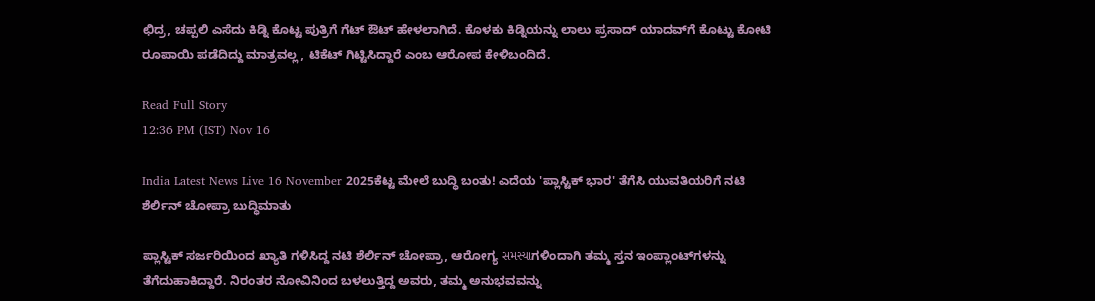ಛಿದ್ರ, ಚಪ್ಪಲಿ ಎಸೆದು ಕಿಡ್ನಿ ಕೊಟ್ಟ ಪುತ್ರಿಗೆ ಗೆಟ್ ಔಟ್ ಹೇಳಲಾಗಿದೆ. ಕೊಳಕು ಕಿಡ್ನಿಯನ್ನು ಲಾಲು ಪ್ರಸಾದ್ ಯಾದವ್‌ಗೆ ಕೊಟ್ಟು ಕೋಟಿ ರೂಪಾಯಿ ಪಡೆದಿದ್ದು ಮಾತ್ರವಲ್ಲ, ಟಿಕೆಟ್ ಗಿಟ್ಟಿಸಿದ್ದಾರೆ ಎಂಬ ಆರೋಪ ಕೇಳಿಬಂದಿದೆ.

Read Full Story
12:36 PM (IST) Nov 16

India Latest News Live 16 November 2025ಕೆಟ್ಟ ಮೇಲೆ ಬುದ್ಧಿ ಬಂತು! ಎದೆಯ 'ಪ್ಲಾಸ್ಟಿಕ್ ಭಾರ' ತೆಗೆಸಿ ಯುವತಿಯರಿಗೆ ನಟಿ ಶೆರ್ಲಿನ್ ಚೋಪ್ರಾ ಬುದ್ಧಿಮಾತು

ಪ್ಲಾಸ್ಟಿಕ್ ಸರ್ಜರಿಯಿಂದ ಖ್ಯಾತಿ ಗಳಿಸಿದ್ದ ನಟಿ ಶೆರ್ಲಿನ್ ಚೋಪ್ರಾ, ಆರೋಗ್ಯ સમસ્યાಗಳಿಂದಾಗಿ ತಮ್ಮ ಸ್ತನ ಇಂಪ್ಲಾಂಟ್‌ಗಳನ್ನು ತೆಗೆದುಹಾಕಿದ್ದಾರೆ. ನಿರಂತರ ನೋವಿನಿಂದ ಬಳಲುತ್ತಿದ್ದ ಅವರು, ತಮ್ಮ ಅನುಭವವನ್ನು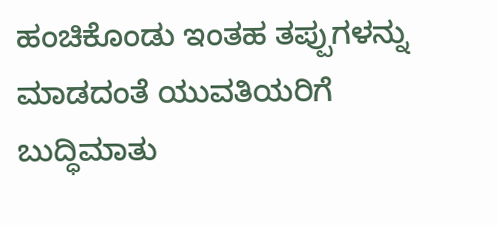ಹಂಚಿಕೊಂಡು ಇಂತಹ ತಪ್ಪುಗಳನ್ನು ಮಾಡದಂತೆ ಯುವತಿಯರಿಗೆ ಬುದ್ಧಿಮಾತು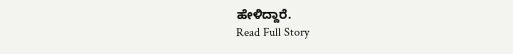ಹೇಳಿದ್ದಾರೆ.
Read Full Story